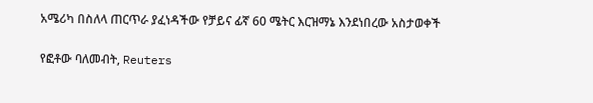አሜሪካ በስለላ ጠርጥራ ያፈነዳችው የቻይና ፊኛ 60 ሜትር እርዝማኔ እንደነበረው አስታወቀች

የፎቶው ባለመብት, Reuters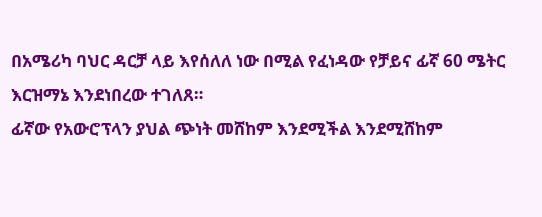በአሜሪካ ባህር ዳርቻ ላይ እየሰለለ ነው በሚል የፈነዳው የቻይና ፊኛ 60 ሜትር እርዝማኔ እንደነበረው ተገለጸ።
ፊኛው የአውሮፕላን ያህል ጭነት መሸከም እንደሚችል እንደሚሸከም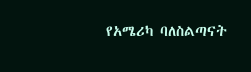የአሜሪካ ባለስልጣናት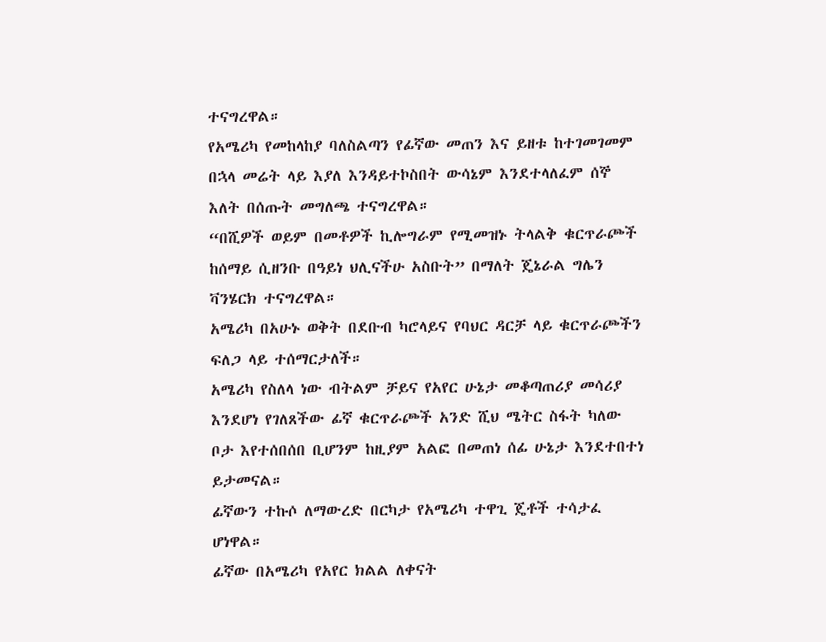ተናግረዋል።
የአሜሪካ የመከላከያ ባለስልጣን የፊኛው መጠን እና ይዘቱ ከተገመገመም በኋላ መሬት ላይ እያለ እንዳይተኮስበት ውሳኔም እንደተላለፈም ሰኞ እለት በሰጡት መግለጫ ተናግረዋል።
“በሺዎች ወይም በመቶዎች ኪሎግራም የሚመዝኑ ትላልቅ ቁርጥራጮች ከሰማይ ሲዘንቡ በዓይነ ህሊናችሁ አስቡት” በማለት ጄኔራል ግሌን ቫንሄርክ ተናግረዋል።
አሜሪካ በአሁኑ ወቅት በደቡብ ካሮላይና የባህር ዳርቻ ላይ ቁርጥራጮችን ፍለጋ ላይ ተሰማርታለች።
አሜሪካ የስለላ ነው ብትልም ቻይና የአየር ሁኔታ መቆጣጠሪያ መሳሪያ እንደሆነ የገለጸችው ፊኛ ቁርጥራጮች አንድ ሺህ ሜትር ስፋት ካለው ቦታ እየተሰበሰበ ቢሆንም ከዚያም አልፎ በመጠነ ሰፊ ሁኔታ እንደተበተነ ይታመናል።
ፊኛውን ተኩሶ ለማውረድ በርካታ የአሜሪካ ተዋጊ ጄቶች ተሳታፈ ሆነዋል።
ፊኛው በአሜሪካ የአየር ክልል ለቀናት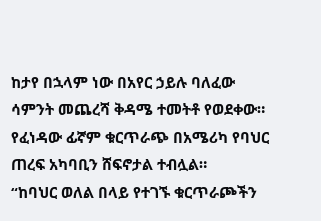ከታየ በኋላም ነው በአየር ኃይሉ ባለፈው ሳምንት መጨረሻ ቅዳሜ ተመትቶ የወደቀው። የፈነዳው ፊኛም ቁርጥራጭ በአሜሪካ የባህር ጠረፍ አካባቢን ሸፍኖታል ተብሏል።
“ከባህር ወለል በላይ የተገኙ ቁርጥራጮችን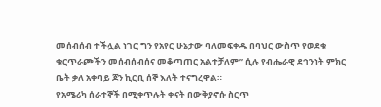መሰብሰብ ተችሏል ነገር ግን የአየር ሁኔታው ባለመፍቀዱ በባህር ውስጥ የወደቁ ቁርጥራጮችን መሰብሰብሰና መቆጣጠር አልተቻለም” ሲሉ የብሔራዊ ደኅንነት ምክር ቤት ቃለ አቀባይ ጆን ኪርቢ ሰኞ እለት ተናግረዋል።
የአሜሪካ ሰራተኞች በሚቀጥሉት ቀናት በውቅያኖሱ ስርጥ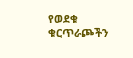የወደቁ ቁርጥራጮችን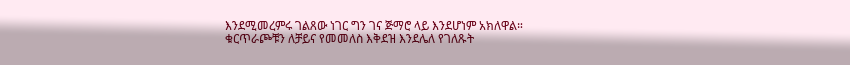እንደሚመረምሩ ገልጸው ነገር ግን ገና ጅማሮ ላይ እንደሆነም አክለዋል።
ቁርጥራጮቹን ለቻይና የመመለስ እቅደዝ እንደሌለ የገለጹት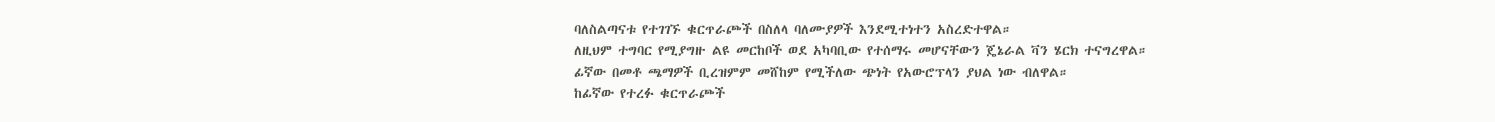ባለስልጣናቱ የተገገኙ ቁርጥራጮች በስለላ ባለሙያዎች እንደሚተነተን አስረድተዋል።
ለዚህም ተግባር የሚያግዙ ልዩ መርከቦች ወደ አካባቢው የተሰማሩ መሆናቸውን ጄኔራል ቫን ሄርክ ተናግረዋል።
ፊኛው በመቶ ጫማዎች ቢረዝምም መሸከም የሚችለው ጭነት የአውሮፕላን ያህል ነው ብለዋል።
ከፊኛው የተረፉ ቁርጥራጮች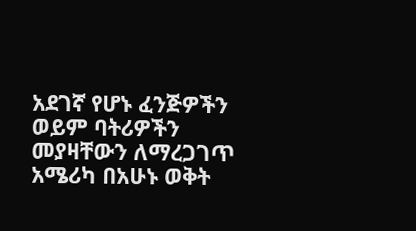አደገኛ የሆኑ ፈንጅዎችን ወይም ባትሪዎችን መያዛቸውን ለማረጋገጥ አሜሪካ በአሁኑ ወቅት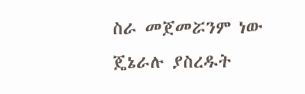ስራ መጀመሯንም ነው ጄኔራሉ ያስረዱት